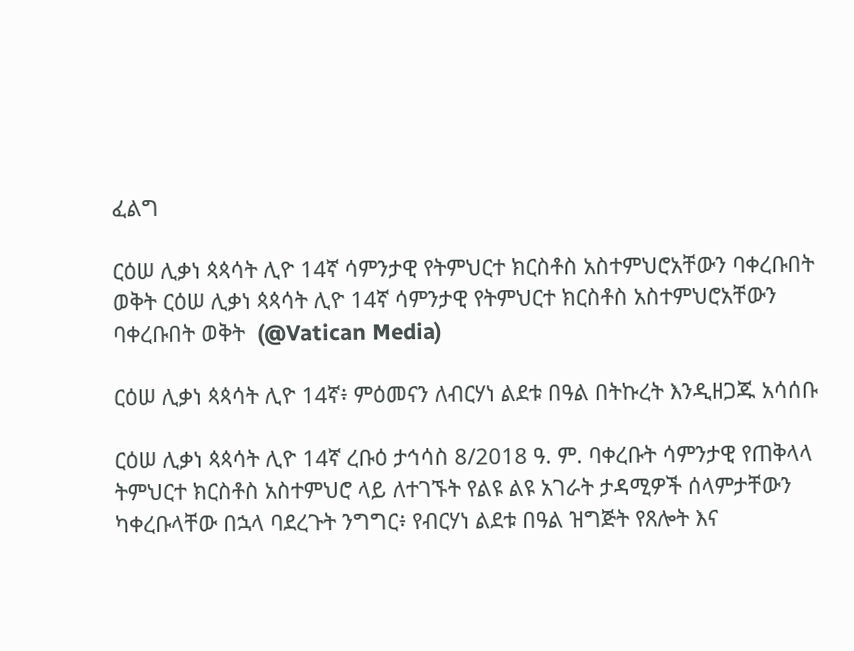ፈልግ

ርዕሠ ሊቃነ ጳጳሳት ሊዮ 14ኛ ሳምንታዊ የትምህርተ ክርስቶስ አስተምህሮአቸውን ባቀረቡበት ወቅት ርዕሠ ሊቃነ ጳጳሳት ሊዮ 14ኛ ሳምንታዊ የትምህርተ ክርስቶስ አስተምህሮአቸውን ባቀረቡበት ወቅት  (@Vatican Media)

ርዕሠ ሊቃነ ጳጳሳት ሊዮ 14ኛ፥ ምዕመናን ለብርሃነ ልደቱ በዓል በትኩረት እንዲዘጋጁ አሳሰቡ

ርዕሠ ሊቃነ ጳጳሳት ሊዮ 14ኛ ረቡዕ ታኅሳስ 8/2018 ዓ. ም. ባቀረቡት ሳምንታዊ የጠቅላላ ትምህርተ ክርስቶስ አስተምህሮ ላይ ለተገኙት የልዩ ልዩ አገራት ታዳሚዎች ሰላምታቸውን ካቀረቡላቸው በኋላ ባደረጉት ንግግር፥ የብርሃነ ልደቱ በዓል ዝግጅት የጸሎት እና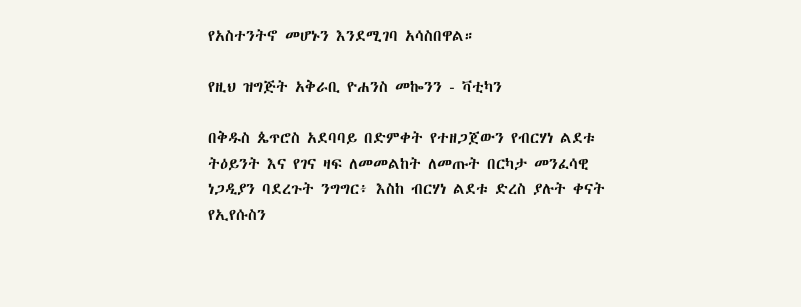የአስተንትኖ መሆኑን እንደሚገባ አሳስበዋል።

የዚህ ዝግጅት አቅራቢ ዮሐንስ መኰንን - ቫቲካን

በቅዱስ ጴጥሮስ አደባባይ በድምቀት የተዘጋጀውን የብርሃነ ልደቱ ትዕይንት እና የገና ዛፍ ለመመልከት ለመጡት በርካታ መንፈሳዊ ነጋዲያን ባደረጉት ንግግር፥ እስከ ብርሃነ ልደቱ ድረስ ያሉት ቀናት የኢየሱስን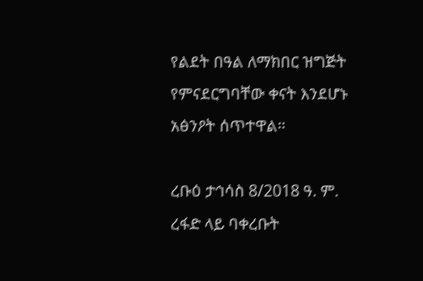የልደት በዓል ለማክበር ዝግጅት የምናደርግባቸው ቀናት እንደሆኑ አፅንዖት ሰጥተዋል።

ረቡዕ ታኅሳስ 8/2018 ዓ. ም. ረፋድ ላይ ባቀረቡት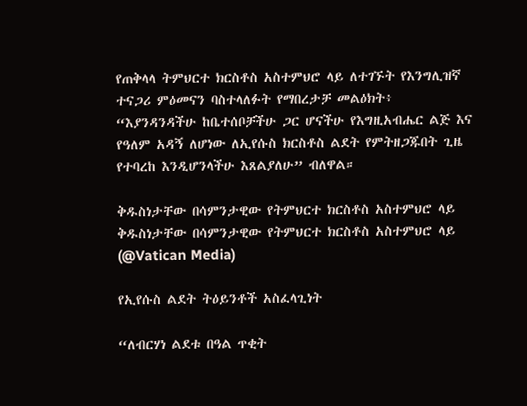የጠቅላላ ትምህርተ ክርስቶስ አስተምህሮ ላይ ለተገኙት የእንግሊዝኛ ተናጋሪ ምዕመናን ባስተላለፉት የማበረታቻ መልዕክት፥ “እያንዳንዳችሁ ከቤተሰቦቻችሁ ጋር ሆናችሁ የእግዚአብሔር ልጅ እና የዓለም አዳኝ ለሆነው ለኢየሱስ ክርስቶስ ልደት የምትዘጋጁበት ጊዜ የተባረከ እንዲሆንላችሁ እጸልያለሁ” ብለዋል።

ቅዱስነታቸው በሳምንታዊው የትምህርተ ክርስቶስ አስተምህሮ ላይ
ቅዱስነታቸው በሳምንታዊው የትምህርተ ክርስቶስ አስተምህሮ ላይ   (@Vatican Media)

የኢየሱስ ልደት ትዕይንቶች አስፈላጊነት

“ለብርሃነ ልደቱ በዓል ጥቂት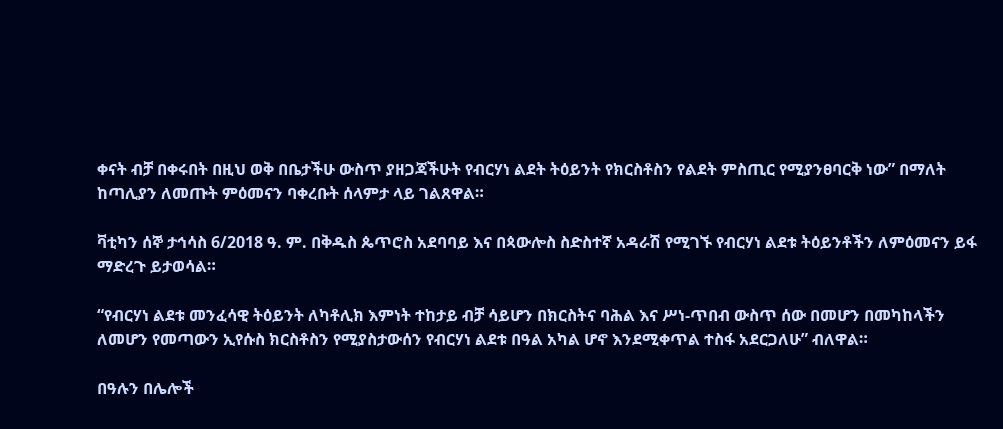ቀናት ብቻ በቀሩበት በዚህ ወቅ በቤታችሁ ውስጥ ያዘጋጃችሁት የብርሃነ ልደት ትዕይንት የክርስቶስን የልደት ምስጢር የሚያንፀባርቅ ነው” በማለት ከጣሊያን ለመጡት ምዕመናን ባቀረቡት ሰላምታ ላይ ገልጸዋል።

ቫቲካን ሰኞ ታኅሳስ 6/2018 ዓ. ም. በቅዱስ ጴጥሮስ አደባባይ እና በጳውሎስ ስድስተኛ አዳራሽ የሚገኙ የብርሃነ ልደቱ ትዕይንቶችን ለምዕመናን ይፋ ማድረጉ ይታወሳል።

“የብርሃነ ልደቱ መንፈሳዊ ትዕይንት ለካቶሊክ እምነት ተከታይ ብቻ ሳይሆን በክርስትና ባሕል እና ሥነ-ጥበብ ውስጥ ሰው በመሆን በመካከላችን ለመሆን የመጣውን ኢየሱስ ክርስቶስን የሚያስታውሰን የብርሃነ ልደቱ በዓል አካል ሆኖ እንደሚቀጥል ተስፋ አደርጋለሁ” ብለዋል።

በዓሉን በሌሎች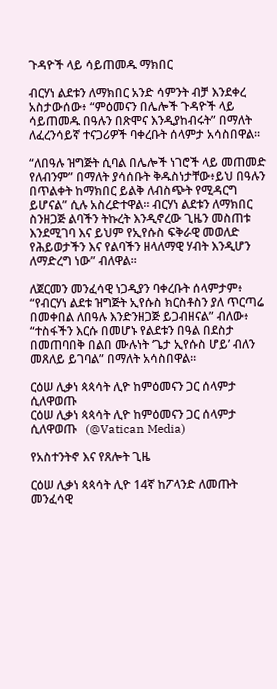ጉዳዮች ላይ ሳይጠመዱ ማክበር

ብርሃነ ልደቱን ለማክበር አንድ ሳምንት ብቻ እንደቀረ አስታውሰው፥ “ምዕመናን በሌሎች ጉዳዮች ላይ ሳይጠመዱ በዓሉን በጽሞና እንዲያከብሩት” በማለት ለፈረንሳይኛ ተናጋሪዎች ባቀረቡት ሰላምታ አሳስበዋል።

“ለበዓሉ ዝግጅት ሲባል በሌሎች ነገሮች ላይ መጠመድ የለብንም” በማለት ያሳሰቡት ቅዱስነታቸው፥ይህ በዓሉን በጥልቀት ከማክበር ይልቅ ለብስጭት የሚዳርግ ይሆናል” ሲሉ አስረድተዋል። ብርሃነ ልደቱን ለማክበር ስንዘጋጅ ልባችን ትኩረት እንዲኖረው ጊዜን መስጠቱ እንደሚገባ እና ይህም የኢየሱስ ፍቅራዊ መወለድ የሕይወታችን እና የልባችን ዘላለማዊ ሃብት እንዲሆን ለማድረግ ነው” ብለዋል።

ለጀርመን መንፈሳዊ ነጋዲያን ባቀረቡት ሰላምታም፥ “የብርሃነ ልደቱ ዝግጅት ኢየሱስ ክርስቶስን ያለ ጥርጣሬ በመቀበል ለበዓሉ እንድንዘጋጅ ይጋብዘናል” ብለው፥ “ተስፋችን እርሱ በመሆኑ የልደቱን በዓል በደስታ በመጠባበቅ በልበ ሙሉነት ‘ጌታ ኢየሱስ ሆይ’ ብለን መጸለይ ይገባል” በማለት አሳስበዋል።

ርዕሠ ሊቃነ ጳጳሳት ሊዮ ከምዕመናን ጋር ሰላምታ ሲለዋወጡ
ርዕሠ ሊቃነ ጳጳሳት ሊዮ ከምዕመናን ጋር ሰላምታ ሲለዋወጡ   (@Vatican Media)

የአስተንትኖ እና የጸሎት ጊዜ

ርዕሠ ሊቃነ ጳጳሳት ሊዮ 14ኛ ከፖላንድ ለመጡት መንፈሳዊ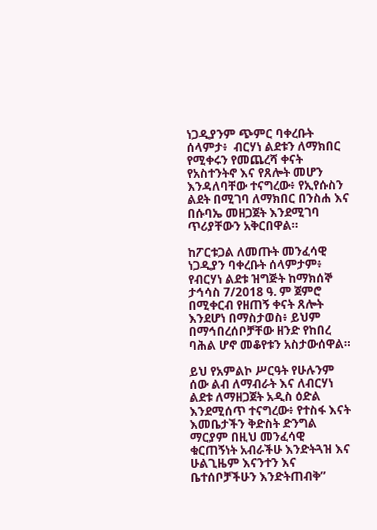ነጋዲያንም ጭምር ባቀረቡት ሰላምታ፥  ብርሃነ ልደቱን ለማክበር የሚቀሩን የመጨረሻ ቀናት የአስተንትኖ እና የጸሎት መሆን እንዳለባቸው ተናግረው፥ የኢየሱስን ልደት በሚገባ ለማክበር በንስሐ እና በሱባኤ መዘጋጀት እንደሚገባ ጥሪያቸውን አቅርበዋል።

ከፖርቱጋል ለመጡት መንፈሳዊ ነጋዲያን ባቀረቡት ሰላምታም፥ የብርሃነ ልደቱ ዝግጅት ከማክሰኞ ታኅሳስ 7/2018 ዓ. ም ጀምሮ በሚቀርብ የዘጠኝ ቀናት ጸሎት እንደሆነ በማስታወስ፥ ይህም በማኅበረሰቦቻቸው ዘንድ የከበረ ባሕል ሆኖ መቆየቱን አስታውሰዋል።

ይህ የአምልኮ ሥርዓት የሁሉንም ሰው ልብ ለማብራት እና ለብርሃነ ልደቱ ለማዘጋጀት አዲስ ዕድል እንደሚሰጥ ተናግረው፥ የተስፋ እናት እመቤታችን ቅድስት ድንግል ማርያም በዚህ መንፈሳዊ ቁርጠኝነት አብራችሁ እንድትጓዝ እና ሁልጊዜም እናንተን እና ቤተሰቦቻችሁን እንድትጠብቅ”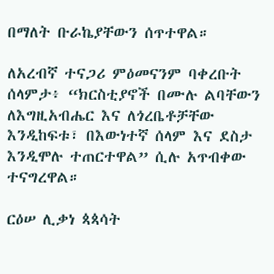በማለት ቡራኬያቸውን ሰጥተዋል።

ለአረብኛ ተናጋሪ ምዕመናንም ባቀረቡት ሰላምታ፥ “ክርስቲያኖች በሙሉ ልባቸውን ለእግዚአብሔር እና ለጎረቤቶቻቸው እንዲከፍቱ፣ በእውነተኛ ሰላም እና ደስታ እንዲሞሉ ተጠርተዋል” ሲሉ አጥብቀው ተናግረዋል።

ርዕሠ ሊቃነ ጳጳሳት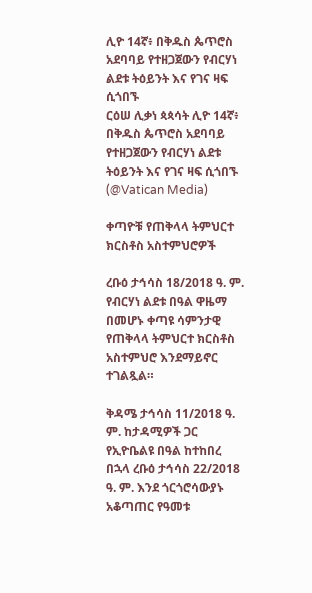ሊዮ 14ኛ፥ በቅዱስ ጴጥሮስ አደባባይ የተዘጋጀውን የብርሃነ ልደቱ ትዕይንት እና የገና ዛፍ  ሲጎበኙ
ርዕሠ ሊቃነ ጳጳሳት ሊዮ 14ኛ፥ በቅዱስ ጴጥሮስ አደባባይ የተዘጋጀውን የብርሃነ ልደቱ ትዕይንት እና የገና ዛፍ ሲጎበኙ   (@Vatican Media)

ቀጣዮቹ የጠቅላላ ትምህርተ ክርስቶስ አስተምህሮዎች

ረቡዕ ታኅሳስ 18/2018 ዓ. ም. የብርሃነ ልደቱ በዓል ዋዜማ በመሆኑ ቀጣዩ ሳምንታዊ የጠቅላላ ትምህርተ ክርስቶስ አስተምህሮ እንደማይኖር ተገልጿል።

ቅዳሜ ታኅሳስ 11/2018 ዓ. ም. ከታዳሚዎች ጋር የኢዮቤልዩ በዓል ከተከበረ በኋላ ረቡዕ ታኅሳስ 22/2018 ዓ. ም. እንደ ጎርጎሮሳውያኑ አቆጣጠር የዓመቱ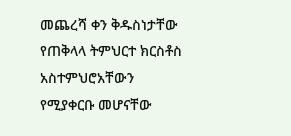መጨረሻ ቀን ቅዱስነታቸው የጠቅላላ ትምህርተ ክርስቶስ አስተምህሮአቸውን የሚያቀርቡ መሆናቸው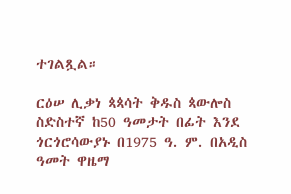ተገልጿል።

ርዕሠ ሊቃነ ጳጳሳት ቅዱስ ጳውሎስ ስድስተኛ ከ50 ዓመታት በፊት እንደ ጎርጎሮሳውያኑ በ1975 ዓ. ም. በአዲስ ዓመት ዋዜማ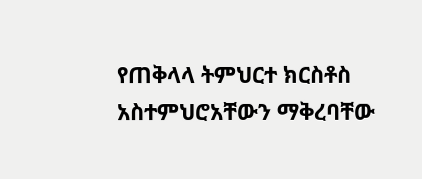የጠቅላላ ትምህርተ ክርስቶስ አስተምህሮአቸውን ማቅረባቸው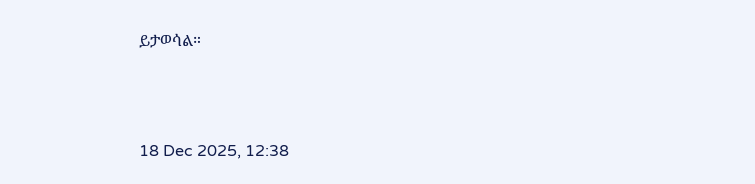ይታወሳል።



18 Dec 2025, 12:38